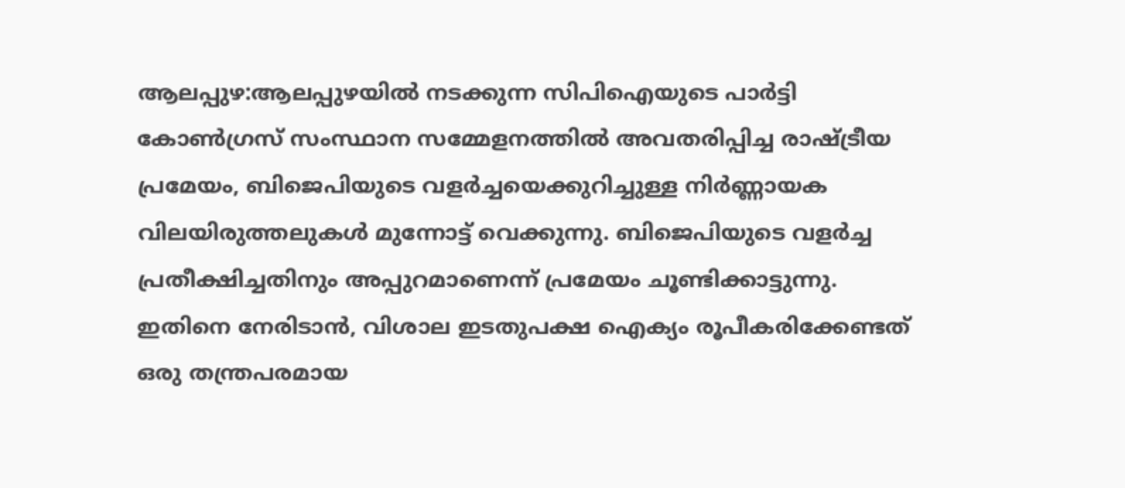ആലപ്പുഴ:ആലപ്പുഴയിൽ നടക്കുന്ന സിപിഐയുടെ പാർട്ടി കോൺഗ്രസ് സംസ്ഥാന സമ്മേളനത്തിൽ അവതരിപ്പിച്ച രാഷ്ട്രീയ പ്രമേയം, ബിജെപിയുടെ വളർച്ചയെക്കുറിച്ചുള്ള നിർണ്ണായക വിലയിരുത്തലുകൾ മുന്നോട്ട് വെക്കുന്നു. ബിജെപിയുടെ വളർച്ച പ്രതീക്ഷിച്ചതിനും അപ്പുറമാണെന്ന് പ്രമേയം ചൂണ്ടിക്കാട്ടുന്നു. ഇതിനെ നേരിടാൻ, വിശാല ഇടതുപക്ഷ ഐക്യം രൂപീകരിക്കേണ്ടത് ഒരു തന്ത്രപരമായ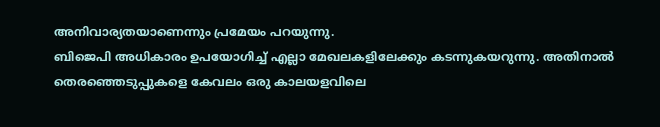അനിവാര്യതയാണെന്നും പ്രമേയം പറയുന്നു.
ബിജെപി അധികാരം ഉപയോഗിച്ച് എല്ലാ മേഖലകളിലേക്കും കടന്നുകയറുന്നു. അതിനാൽ തെരഞ്ഞെടുപ്പുകളെ കേവലം ഒരു കാലയളവിലെ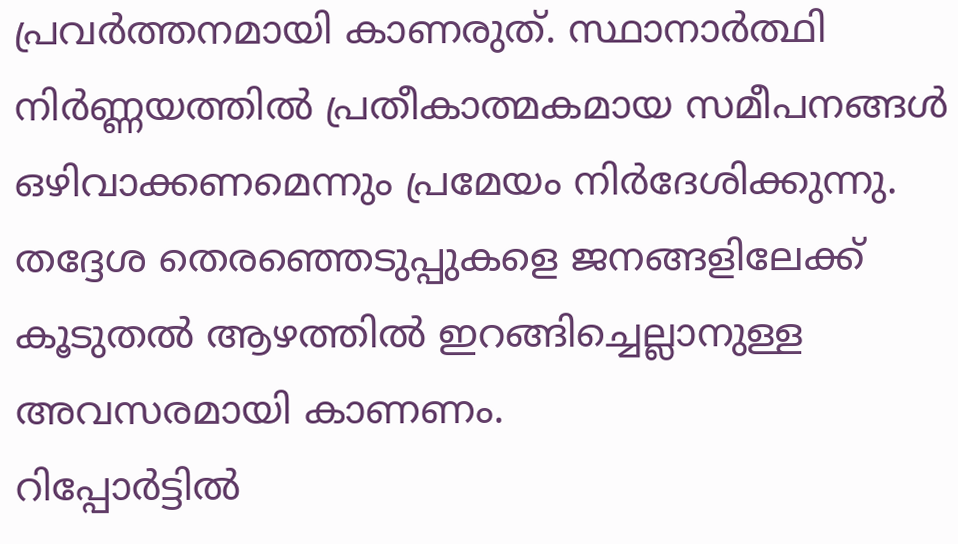പ്രവർത്തനമായി കാണരുത്. സ്ഥാനാർത്ഥി നിർണ്ണയത്തിൽ പ്രതീകാത്മകമായ സമീപനങ്ങൾ ഒഴിവാക്കണമെന്നും പ്രമേയം നിർദേശിക്കുന്നു. തദ്ദേശ തെരഞ്ഞെടുപ്പുകളെ ജനങ്ങളിലേക്ക് കൂടുതൽ ആഴത്തിൽ ഇറങ്ങിച്ചെല്ലാനുള്ള അവസരമായി കാണണം.
റിപ്പോർട്ടിൽ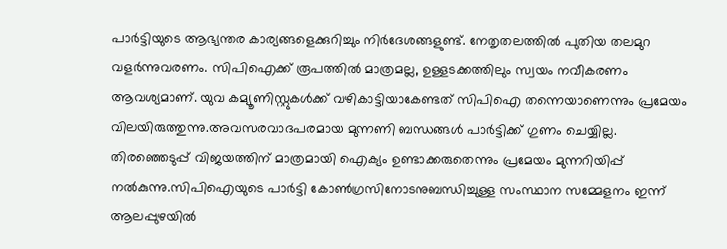പാർട്ടിയുടെ ആഭ്യന്തര കാര്യങ്ങളെക്കുറിച്ചും നിർദേശങ്ങളുണ്ട്. നേതൃതലത്തിൽ പുതിയ തലമുറ വളർന്നുവരണം. സിപിഐക്ക് രൂപത്തിൽ മാത്രമല്ല, ഉള്ളടക്കത്തിലും സ്വയം നവീകരണം ആവശ്യമാണ്. യുവ കമ്യൂണിസ്റ്റുകൾക്ക് വഴികാട്ടിയാകേണ്ടത് സിപിഐ തന്നെയാണെന്നും പ്രമേയം വിലയിരുത്തുന്നു.അവസരവാദപരമായ മുന്നണി ബന്ധങ്ങൾ പാർട്ടിക്ക് ഗുണം ചെയ്യില്ല.
തിരഞ്ഞെടുപ്പ് വിജയത്തിന് മാത്രമായി ഐക്യം ഉണ്ടാക്കരുതെന്നും പ്രമേയം മുന്നറിയിപ്പ് നൽകുന്നു.സിപിഐയുടെ പാർട്ടി കോൺഗ്രസിനോടനുബന്ധിച്ചുള്ള സംസ്ഥാന സമ്മേളനം ഇന്ന് ആലപ്പുഴയിൽ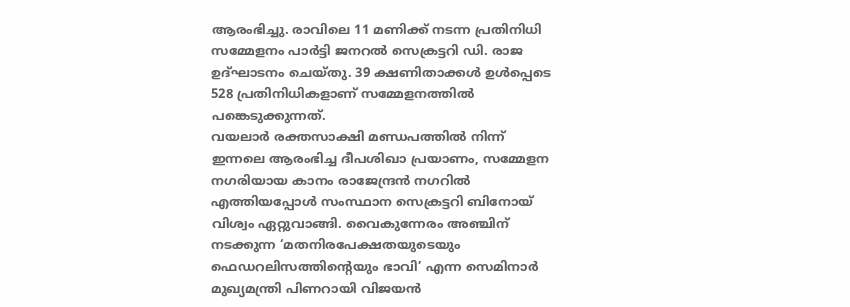ആരംഭിച്ചു. രാവിലെ 11 മണിക്ക് നടന്ന പ്രതിനിധി സമ്മേളനം പാർട്ടി ജനറൽ സെക്രട്ടറി ഡി. രാജ ഉദ്ഘാടനം ചെയ്തു. 39 ക്ഷണിതാക്കൾ ഉൾപ്പെടെ 528 പ്രതിനിധികളാണ് സമ്മേളനത്തിൽ പങ്കെടുക്കുന്നത്.
വയലാർ രക്തസാക്ഷി മണ്ഡപത്തിൽ നിന്ന് ഇന്നലെ ആരംഭിച്ച ദീപശിഖാ പ്രയാണം, സമ്മേളന നഗരിയായ കാനം രാജേന്ദ്രൻ നഗറിൽ എത്തിയപ്പോൾ സംസ്ഥാന സെക്രട്ടറി ബിനോയ് വിശ്വം ഏറ്റുവാങ്ങി. വൈകുന്നേരം അഞ്ചിന് നടക്കുന്ന ‘മതനിരപേക്ഷതയുടെയും ഫെഡറലിസത്തിന്റെയും ഭാവി’ എന്ന സെമിനാർ മുഖ്യമന്ത്രി പിണറായി വിജയൻ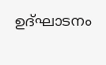ഉദ്ഘാടനം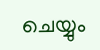ചെയ്യും